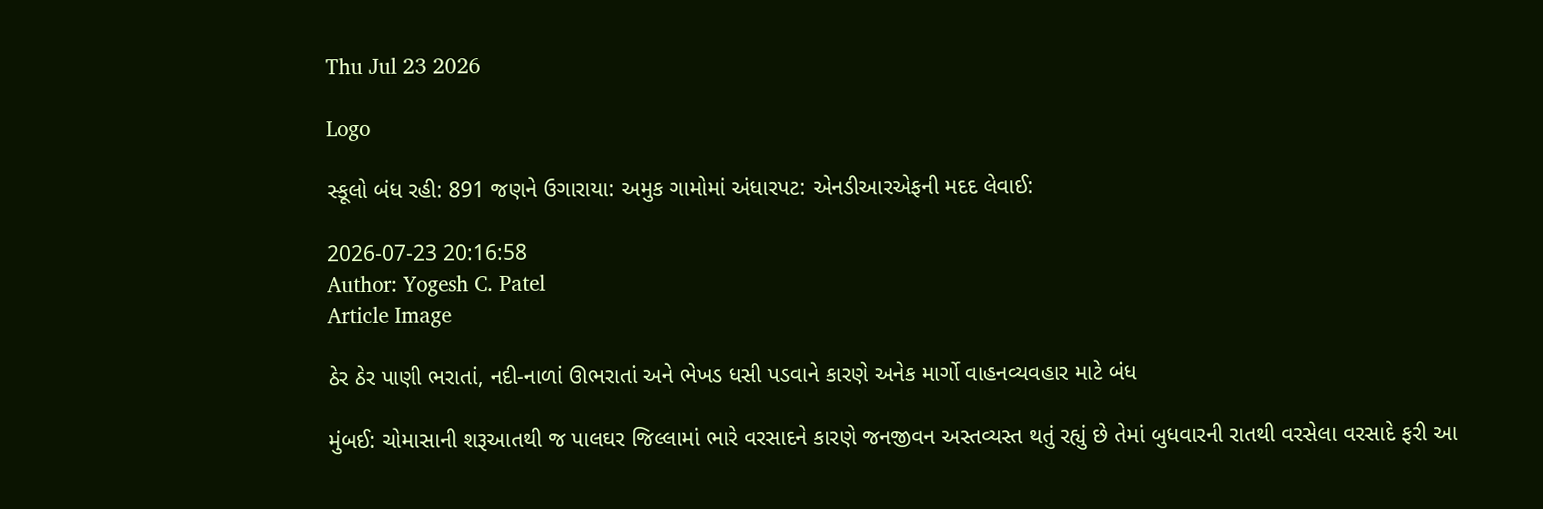Thu Jul 23 2026

Logo

સ્કૂલો બંધ રહી: 891 જણને ઉગારાયા: અમુક ગામોમાં અંધારપટ: એનડીઆરએફની મદદ લેવાઈ:

2026-07-23 20:16:58
Author: Yogesh C. Patel
Article Image

ઠેર ઠેર પાણી ભરાતાં, નદી-નાળાં ઊભરાતાં અને ભેખડ ધસી પડવાને કારણે અનેક માર્ગો વાહનવ્યવહાર માટે બંધ

મુંબઈ: ચોમાસાની શરૂઆતથી જ પાલઘર જિલ્લામાં ભારે વરસાદને કારણે જનજીવન અસ્તવ્યસ્ત થતું રહ્યું છે તેમાં બુધવારની રાતથી વરસેલા વરસાદે ફરી આ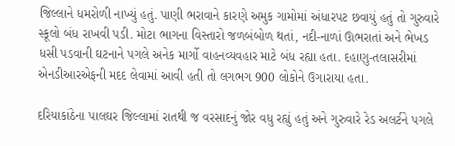જિલ્લાને ધમરોળી નાખ્યું હતું. પાણી ભરાવાને કારણે અમુક ગામોમાં અંધારપટ છવાયું હતું તો ગુરુવારે સ્કૂલો બંધ રાખવી પડી. મોટા ભાગના વિસ્તારો જળબંબોળ થતાં, નદી-નાળાં ઊભરાતાં અને ભેખડ ધસી પડવાની ઘટનાને પગલે અનેક માર્ગો વાહનવ્યવહાર માટે બંધ રહ્યા હતા. દહાણુ-તલાસરીમાં એનડીઆરએફની મદદ લેવામાં આવી હતી તો લગભગ 900 લોકોને ઉગારાયા હતા.

દરિયાકાંઠેના પાલઘર જિલ્લામાં રાતથી જ વરસાદનું જોર વધુ રહ્યું હતું અને ગુરુવારે રેડ અલર્ટને પગલે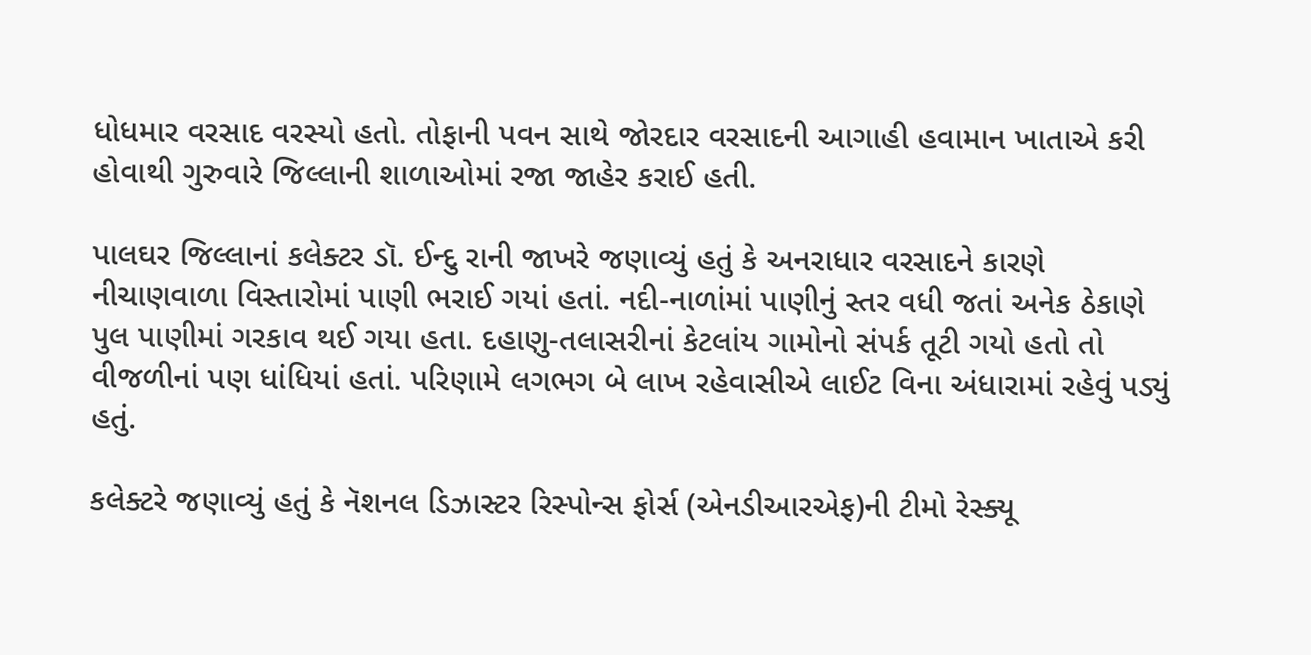ધોધમાર વરસાદ વરસ્યો હતો. તોફાની પવન સાથે જોરદાર વરસાદની આગાહી હવામાન ખાતાએ કરી હોવાથી ગુરુવારે જિલ્લાની શાળાઓમાં રજા જાહેર કરાઈ હતી.

પાલઘર જિલ્લાનાં કલેક્ટર ડૉ. ઈન્દુ રાની જાખરે જણાવ્યું હતું કે અનરાધાર વરસાદને કારણે નીચાણવાળા વિસ્તારોમાં પાણી ભરાઈ ગયાં હતાં. નદી-નાળાંમાં પાણીનું સ્તર વધી જતાં અનેક ઠેકાણે પુલ પાણીમાં ગરકાવ થઈ ગયા હતા. દહાણુ-તલાસરીનાં કેટલાંય ગામોનો સંપર્ક તૂટી ગયો હતો તો વીજળીનાં પણ ધાંધિયાં હતાં. પરિણામે લગભગ બે લાખ રહેવાસીએ લાઈટ વિના અંધારામાં રહેવું પડ્યું હતું.

કલેક્ટરે જણાવ્યું હતું કે નૅશનલ ડિઝાસ્ટર રિસ્પોન્સ ફોર્સ (એનડીઆરએફ)ની ટીમો રેસ્ક્યૂ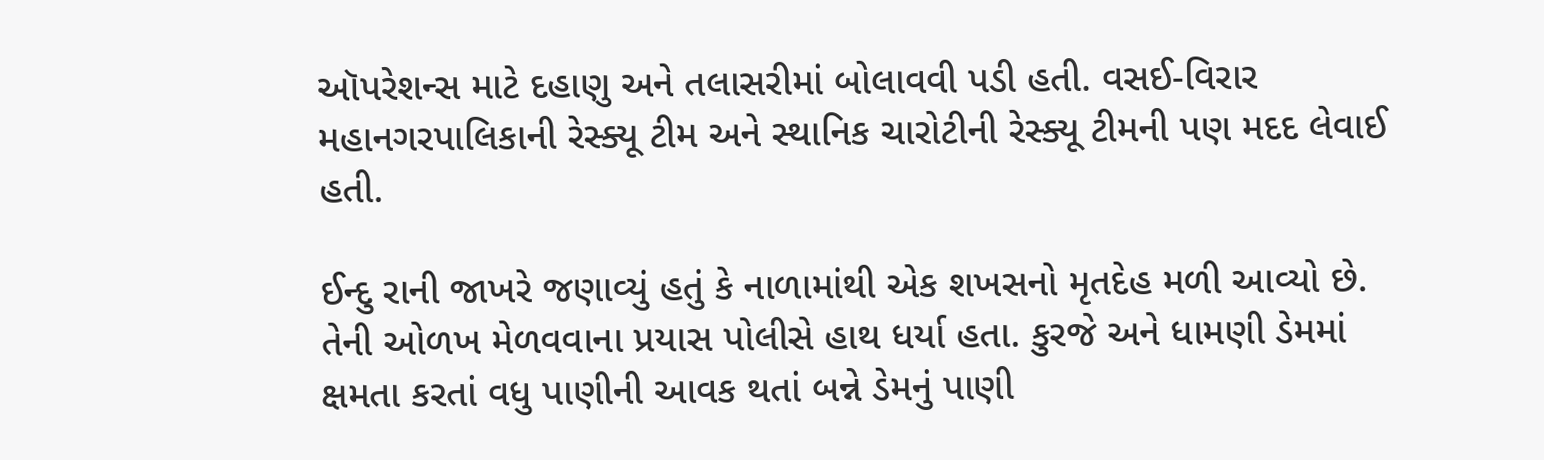ઑપરેશન્સ માટે દહાણુ અને તલાસરીમાં બોલાવવી પડી હતી. વસઈ-વિરાર મહાનગરપાલિકાની રેસ્ક્યૂ ટીમ અને સ્થાનિક ચારોટીની રેસ્ક્યૂ ટીમની પણ મદદ લેવાઈ હતી.

ઈન્દુ રાની જાખરે જણાવ્યું હતું કે નાળામાંથી એક શખસનો મૃતદેહ મળી આવ્યો છે. તેની ઓળખ મેળવવાના પ્રયાસ પોલીસે હાથ ધર્યા હતા. કુરજે અને ધામણી ડેમમાં ક્ષમતા કરતાં વધુ પાણીની આવક થતાં બન્ને ડેમનું પાણી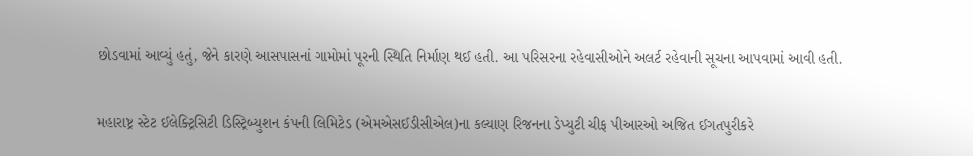છોડવામાં આવ્યું હતું, જેને કારણે આસપાસનાં ગામોમાં પૂરની સ્થિતિ નિર્માણ થઈ હતી. આ પરિસરના રહેવાસીઓને અલર્ટ રહેવાની સૂચના આપવામાં આવી હતી.

મહારાષ્ટ્ર સ્ટેટ ઈલેક્ટ્રિસિટી ડિસ્ટ્રિબ્યુશન કંપની લિમિટેડ (એમએસઈડીસીએલ)ના કલ્યાણ રિજનના ડેપ્યુટી ચીફ પીઆરઓ અજિત ઈગતપુરીકરે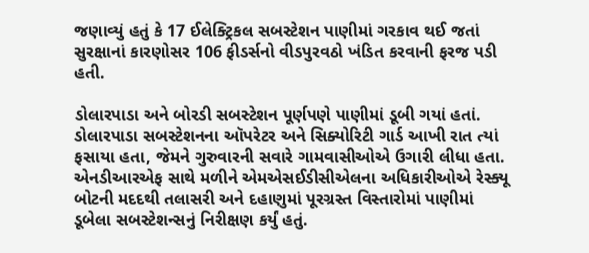જણાવ્યું હતું કે 17 ઈલેક્ટ્રિકલ સબસ્ટેશન પાણીમાં ગરકાવ થઈ જતાં સુરક્ષાનાં કારણોસર 106 ફીડર્સનો વીડપુરવઠો ખંડિત કરવાની ફરજ પડી હતી.

ડોલારપાડા અને બોરડી સબસ્ટેશન પૂર્ણપણે પાણીમાં ડૂબી ગયાં હતાં. ડોલારપાડા સબસ્ટેશનના ઑપરેટર અને સિક્યોરિટી ગાર્ડ આખી રાત ત્યાં ફસાયા હતા, જેમને ગુરુવારની સવારે ગામવાસીઓએ ઉગારી લીધા હતા.
એનડીઆરએફ સાથે મળીને એમએસઈડીસીએલના અધિકારીઓએ રેસ્ક્યૂ બોટની મદદથી તલાસરી અને દહાણુમાં પૂરગ્રસ્ત વિસ્તારોમાં પાણીમાં ડૂબેલા સબસ્ટેશન્સનું નિરીક્ષણ કર્યું હતું.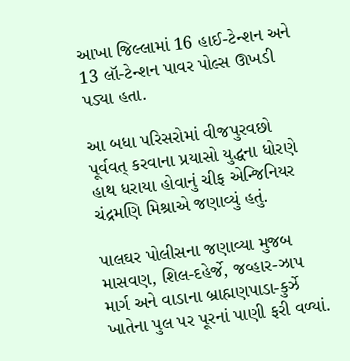આખા જિલ્લામાં 16 હાઈ-ટેન્શન અને 13 લૉ-ટેન્શન પાવર પોલ્સ ઊખડી પડ્યા હતા.

આ બધા પરિસરોમાં વીજપુરવછો પૂર્વવત્ કરવાના પ્રયાસો યુદ્ધના ધોરણે હાથ ધરાયા હોવાનું ચીફ એન્જિનિયર ચંદ્રમણિ મિશ્રાએ જણાવ્યું હતું.

પાલઘર પોલીસના જણાવ્યા મુજબ માસવણ, શિલ-દહેર્જે, જવ્હાર-ઝાપ માર્ગ અને વાડાના બ્રાહ્મણપાડા-કુર્ઝે ખાતેના પુલ પર પૂરનાં પાણી ફરી વળ્યાં.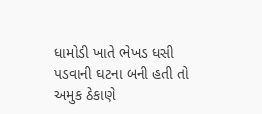ધામોડી ખાતે ભેખડ ધસી પડવાની ઘટના બની હતી તો અમુક ઠેકાણે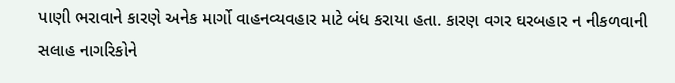પાણી ભરાવાને કારણે અનેક માર્ગો વાહનવ્યવહાર માટે બંધ કરાયા હતા. કારણ વગર ઘરબહાર ન નીકળવાની સલાહ નાગરિકોને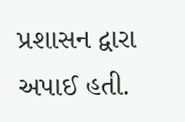પ્રશાસન દ્વારા અપાઈ હતી.